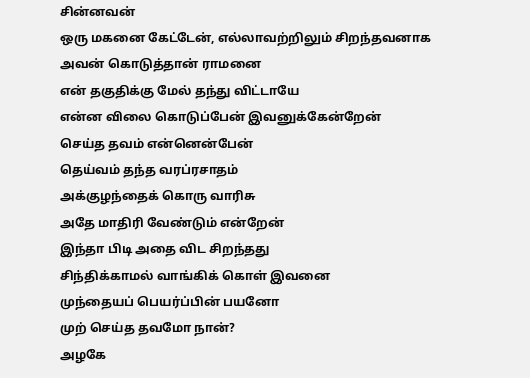சின்னவன்
ஒரு மகனை கேட்டேன், எல்லாவற்றிலும் சிறந்தவனாக
அவன் கொடுத்தான் ராமனை
என் தகுதிக்கு மேல் தந்து விட்டாயே
என்ன விலை கொடுப்பேன் இவனுக்கேன்றேன்
செய்த தவம் என்னென்பேன்
தெய்வம் தந்த வரப்ரசாதம்
அக்குழந்தைக் கொரு வாரிசு
அதே மாதிரி வேண்டும் என்றேன்
இந்தா பிடி அதை விட சிறந்தது
சிந்திக்காமல் வாங்கிக் கொள் இவனை
முந்தையப் பெயர்ப்பின் பயனோ
முற் செய்த தவமோ நான்?
அழகே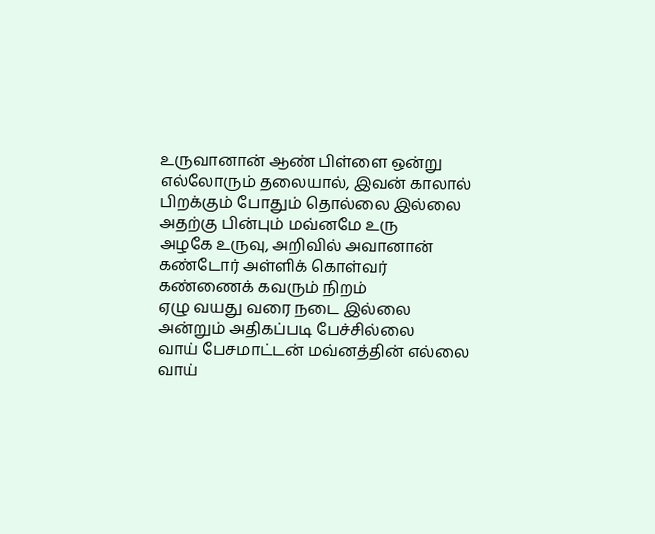உருவானான் ஆண் பிள்ளை ஒன்று
எல்லோரும் தலையால், இவன் காலால்
பிறக்கும் போதும் தொல்லை இல்லை
அதற்கு பின்பும் மவ்னமே உரு
அழகே உருவு, அறிவில் அவானான்
கண்டோர் அள்ளிக் கொள்வர்
கண்ணைக் கவரும் நிறம்
ஏழு வயது வரை நடை இல்லை
அன்றும் அதிகப்படி பேச்சில்லை
வாய் பேசமாட்டன் மவ்னத்தின் எல்லை
வாய்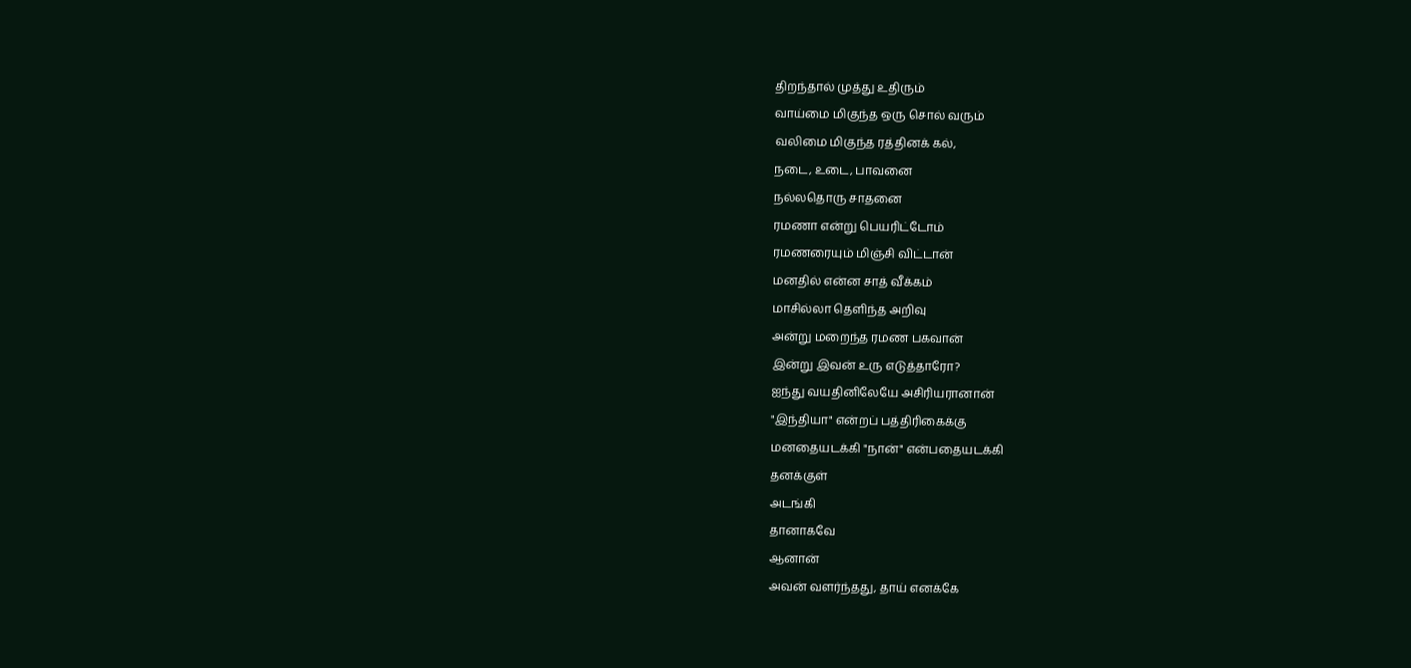திறந்தால் முத்து உதிரும்
வாய்மை மிகுந்த ஒரு சொல் வரும்
வலிமை மிகுந்த ரத்தினக் கல்,
நடை, உடை, பாவனை
நல்லதொரு சாதனை
ரமணா என்று பெயரிட்டோம்
ரமணரையும் மிஞ்சி விட்டான்
மனதில் என்ன சாத் வீக்கம்
மாசில்லா தெளிந்த அறிவு
அன்று மறைந்த ரமண பகவான்
இன்று இவன் உரு எடுத்தாரோ?
ஐந்து வயதினிலேயே அசிரியரானான்
"இந்தியா" என்றப் பத்திரிகைக்கு
மனதையடக்கி "நான்" என்பதையடக்கி
தனக்குள்
அடங்கி
தானாகவே
ஆனான்
அவன் வளர்ந்தது, தாய் எனக்கே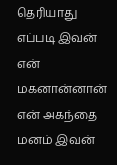தெரியாது
எப்படி இவன் என் மகனான்னான்
என் அகந்தை மனம் இவன்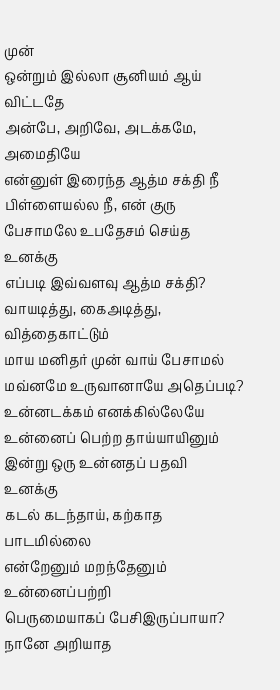முன்
ஒன்றும் இல்லா சூனியம் ஆய் விட்டதே
அன்பே, அறிவே, அடக்கமே, அமைதியே
என்னுள் இரைந்த ஆத்ம சக்தி நீ
பிள்ளையல்ல நீ, என் குரு
பேசாமலே உபதேசம் செய்த உனக்கு
எப்படி இவ்வளவு ஆத்ம சக்தி?
வாயடித்து, கைஅடித்து, வித்தைகாட்டும்
மாய மனிதர் முன் வாய் பேசாமல்
மவ்னமே உருவானாயே அதெப்படி?
உன்னடக்கம் எனக்கில்லேயே
உன்னைப் பெற்ற தாய்யாயினும்
இன்று ஒரு உன்னதப் பதவி உனக்கு
கடல் கடந்தாய், கற்காத பாடமில்லை
என்றேனும் மறந்தேனும் உன்னைப்பற்றி
பெருமையாகப் பேசிஇருப்பாயா?
நானே அறியாத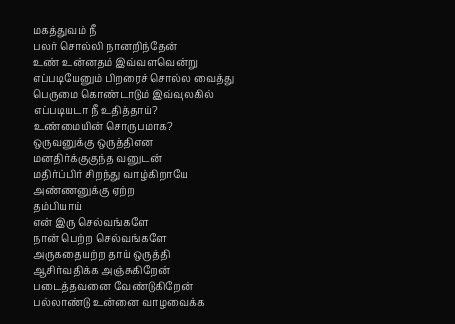மகத்துவம் நீ
பலர் சொல்லி நானறிந்தேன்
உண் உன்னதம் இவ்வளவென்று
எப்படியேனும் பிறரைச் சொல்ல வைத்து
பெருமை கொண்டாடும் இவ்வுலகில்
எப்படியடா நீ உதித்தாய்?
உண்மையின் சொருபமாக?
ஒருவனுக்கு ஒருத்திஎன
மனதிர்க்குகுந்த வனுடன்
மதிர்ப்பிர் சிறந்து வாழ்கிறாயே
அண்ணனுக்கு ஏற்ற
தம்பியாய்
என் இரு செல்வங்களே
நான் பெற்ற செல்வங்களே
அருகதையற்ற தாய் ஒருத்தி
ஆசிர்வதிக்க அஞ்சுகிறேன்
படைத்தவனை வேண்டுகிறேன்
பல்லாண்டு உன்னை வாழவைக்க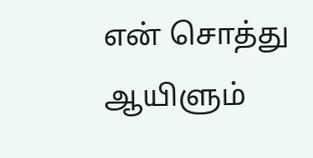என் சொத்து ஆயிளும்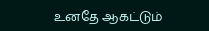உனதே ஆகட்டும்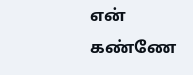என் கண்ணே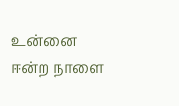உன்னை ஈன்ற நாளை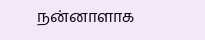நன்னாளாக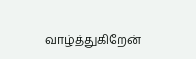வாழ்த்துகிறேன்